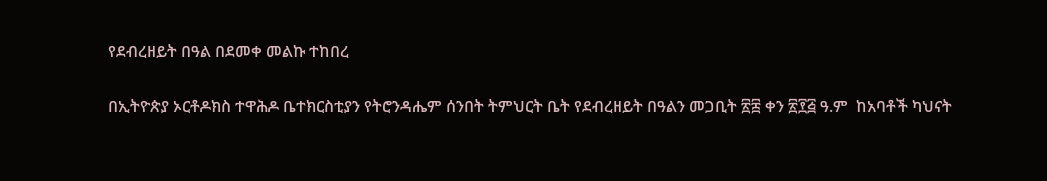የደብረዘይት በዓል በደመቀ መልኩ ተከበረ

በኢትዮጵያ ኦርቶዶክስ ተዋሕዶ ቤተክርስቲያን የትሮንዳሔም ሰንበት ትምህርት ቤት የደብረዘይት በዓልን መጋቢት ፳፰ ቀን ፳፻፭ ዓ.ም  ከአባቶች ካህናት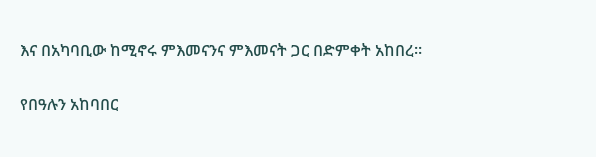እና በአካባቢው ከሚኖሩ ምእመናንና ምእመናት ጋር በድምቀት አከበረ።

የበዓሉን አከባበር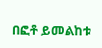በፎቶ ይመልከቱ